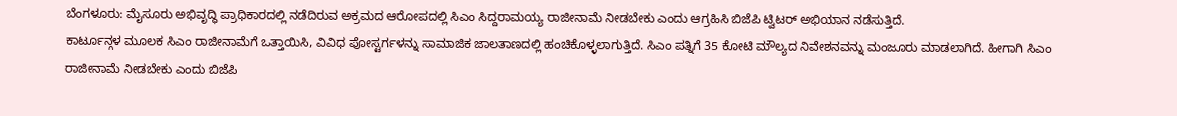ಬೆಂಗಳೂರು: ಮೈಸೂರು ಅಭಿವೃದ್ಧಿ ಪ್ರಾಧಿಕಾರದಲ್ಲಿ ನಡೆದಿರುವ ಅಕ್ರಮದ ಆರೋಪದಲ್ಲಿ ಸಿಎಂ ಸಿದ್ದರಾಮಯ್ಯ ರಾಜೀನಾಮೆ ನೀಡಬೇಕು ಎಂದು ಆಗ್ರಹಿಸಿ ಬಿಜೆಪಿ ಟ್ವಿಟರ್ ಅಭಿಯಾನ ನಡೆಸುತ್ತಿದೆ.
ಕಾರ್ಟೂನ್ಗಳ ಮೂಲಕ ಸಿಎಂ ರಾಜೀನಾಮೆಗೆ ಒತ್ತಾಯಿಸಿ, ವಿವಿಧ ಪೋಸ್ಟರ್ಗಳನ್ನು ಸಾಮಾಜಿಕ ಜಾಲತಾಣದಲ್ಲಿ ಹಂಚಿಕೊಳ್ಳಲಾಗುತ್ತಿದೆ. ಸಿಎಂ ಪತ್ನಿಗೆ 35 ಕೋಟಿ ಮೌಲ್ಯದ ನಿವೇಶನವನ್ನು ಮಂಜೂರು ಮಾಡಲಾಗಿದೆ. ಹೀಗಾಗಿ ಸಿಎಂ ರಾಜೀನಾಮೆ ನೀಡಬೇಕು ಎಂದು ಬಿಜೆಪಿ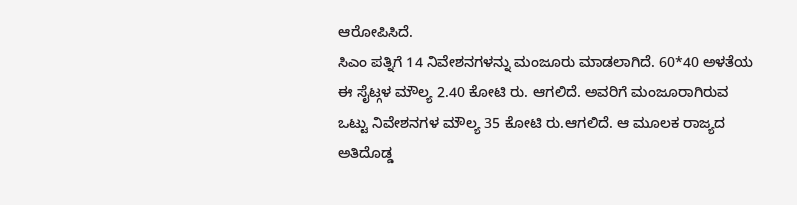ಆರೋಪಿಸಿದೆ.
ಸಿಎಂ ಪತ್ನಿಗೆ 14 ನಿವೇಶನಗಳನ್ನು ಮಂಜೂರು ಮಾಡಲಾಗಿದೆ. 60*40 ಅಳತೆಯ ಈ ಸೈಟ್ಗಳ ಮೌಲ್ಯ 2.40 ಕೋಟಿ ರು. ಆಗಲಿದೆ. ಅವರಿಗೆ ಮಂಜೂರಾಗಿರುವ ಒಟ್ಟು ನಿವೇಶನಗಳ ಮೌಲ್ಯ 35 ಕೋಟಿ ರು.ಆಗಲಿದೆ. ಆ ಮೂಲಕ ರಾಜ್ಯದ ಅತಿದೊಡ್ಡ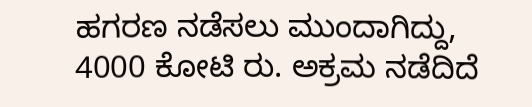ಹಗರಣ ನಡೆಸಲು ಮುಂದಾಗಿದ್ದು, 4000 ಕೋಟಿ ರು. ಅಕ್ರಮ ನಡೆದಿದೆ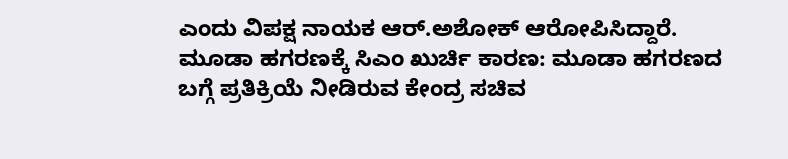ಎಂದು ವಿಪಕ್ಷ ನಾಯಕ ಆರ್.ಅಶೋಕ್ ಆರೋಪಿಸಿದ್ದಾರೆ.
ಮೂಡಾ ಹಗರಣಕ್ಕೆ ಸಿಎಂ ಖುರ್ಚಿ ಕಾರಣ: ಮೂಡಾ ಹಗರಣದ ಬಗ್ಗೆ ಪ್ರತಿಕ್ರಿಯೆ ನೀಡಿರುವ ಕೇಂದ್ರ ಸಚಿವ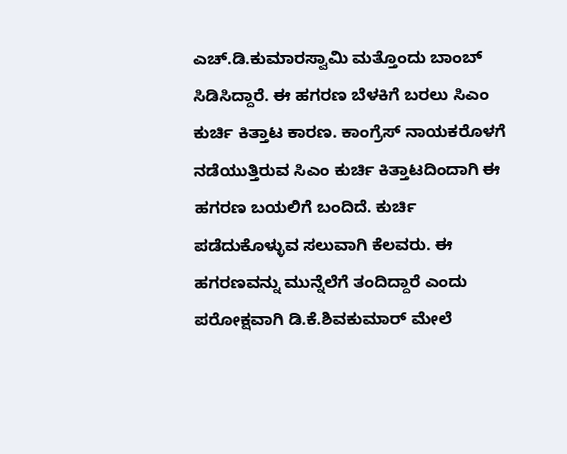ಎಚ್.ಡಿ.ಕುಮಾರಸ್ವಾಮಿ ಮತ್ತೊಂದು ಬಾಂಬ್ ಸಿಡಿಸಿದ್ದಾರೆ. ಈ ಹಗರಣ ಬೆಳಕಿಗೆ ಬರಲು ಸಿಎಂ ಕುರ್ಚಿ ಕಿತ್ತಾಟ ಕಾರಣ. ಕಾಂಗ್ರೆಸ್ ನಾಯಕರೊಳಗೆ ನಡೆಯುತ್ತಿರುವ ಸಿಎಂ ಕುರ್ಚಿ ಕಿತ್ತಾಟದಿಂದಾಗಿ ಈ ಹಗರಣ ಬಯಲಿಗೆ ಬಂದಿದೆ. ಕುರ್ಚಿ ಪಡೆದುಕೊಳ್ಳುವ ಸಲುವಾಗಿ ಕೆಲವರು. ಈ ಹಗರಣವನ್ನು ಮುನ್ನೆಲೆಗೆ ತಂದಿದ್ದಾರೆ ಎಂದು ಪರೋಕ್ಷವಾಗಿ ಡಿ.ಕೆ.ಶಿವಕುಮಾರ್ ಮೇಲೆ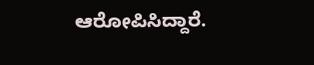ಆರೋಪಿಸಿದ್ದಾರೆ.